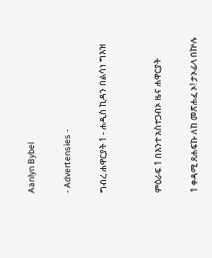Aanlyn Bybel

- Advertensies -

ግብረ ሐዋርያት 1 - ሐዲስ ኪዳን በልሳነ ግእዝ


ምዕራፍ 1 በእንተ አስተጋብኦ ዜና ሐዋርያት

1 ቀዳሚ ጸሐፍኩ ለከ መጽሐፈ ኦ! ታኦፊላ በኵሉ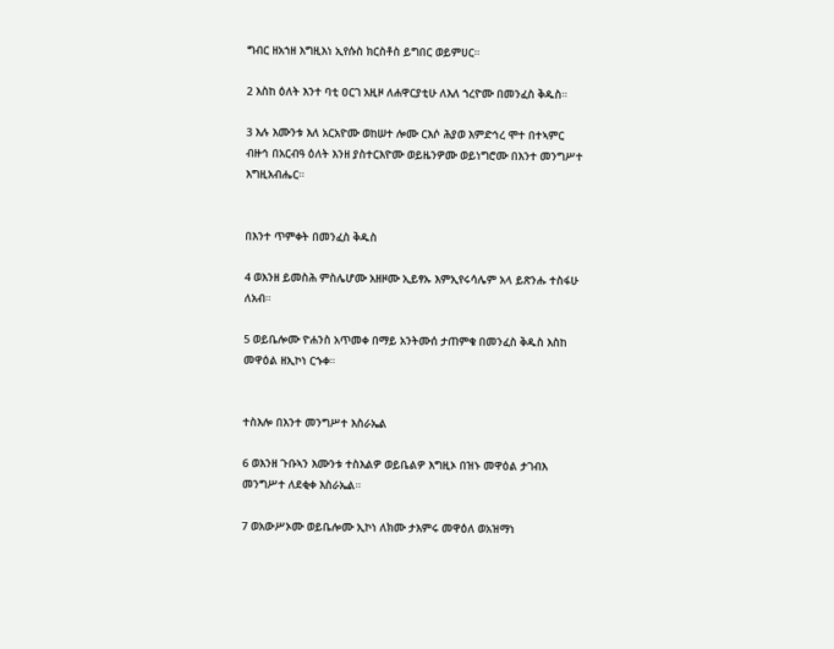ግብር ዘአኀዘ እግዚእነ ኢየሱስ ክርስቶስ ይግበር ወይምሀር።

2 እስከ ዕለት እንተ ባቲ ዐርገ አዚዞ ለሐዋርያቲሁ ለእለ ኀረዮሙ በመንፈስ ቅዱስ።

3 እሉ እሙንቱ እለ አርአዮሙ ወከሠተ ሎሙ ርእሶ ሕያወ እምድኅረ ሞተ በተኣምር ብዙኅ በአርብዓ ዕለት እንዘ ያስተርእዮሙ ወይዜንዎሙ ወይነግሮሙ በእንተ መንግሥተ እግዚአብሔር።


በእንተ ጥምቀት በመንፈስ ቅዱስ

4 ወእንዘ ይመስሕ ምስሌሆሙ አዘዞሙ ኢይፃኡ እምኢየሩሳሌም አላ ይጽንሑ ተስፋሁ ለአብ።

5 ወይቤሎሙ ዮሐንስ አጥመቀ በማይ አንትሙሰ ታጠምቁ በመንፈስ ቅዱስ እስከ መዋዕል ዘኢኮነ ርኁቀ።


ተስእሎ በእንተ መንግሥተ እስራኤል

6 ወእንዘ ጉቡኣን እሙንቱ ተስእልዎ ወይቤልዎ እግዚኦ በዝኑ መዋዕል ታገብእ መንግሥተ ለደቂቀ እስራኤል።

7 ወአውሥኦሙ ወይቤሎሙ ኢኮነ ለክሙ ታእምሩ መዋዕለ ወአዝማነ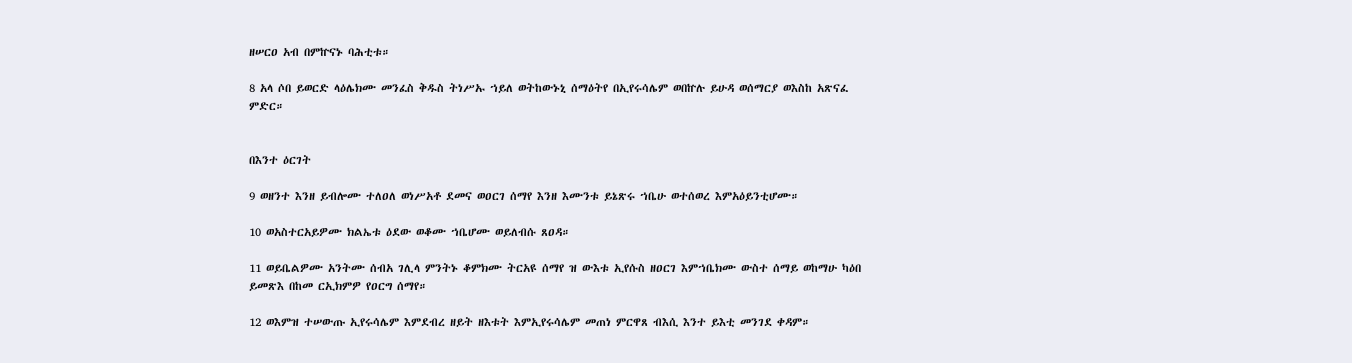ዘሠርዐ አብ በምኵናኑ ባሕቲቱ።

8 አላ ሶበ ይወርድ ላዕሌክሙ መንፈስ ቅዱስ ትነሥኡ ኀይለ ወትከውኑኒ ሰማዕትየ በኢየሩሳሌም ወበኵሉ ይሁዳ ወሰማርያ ወእስከ አጽናፈ ምድር።


በእንተ ዕርገት

9 ወዘንተ እንዘ ይብሎሙ ተለዐለ ወነሥአቶ ደመና ወዐርገ ሰማየ እንዘ እሙንቱ ይኔጽሩ ኀቤሁ ወተሰወረ እምአዕይንቲሆሙ።

10 ወአስተርአይዎሙ ክልኤቱ ዕደው ወቆሙ ኀቤሆሙ ወይለብሱ ጸዐዳ።

11 ወይቤልዎሙ አንትሙ ሰብአ ገሊላ ምንትኑ ቆምክሙ ትርአዩ ሰማየ ዝ ውእቱ ኢየሱስ ዘዐርገ እምኀቤክሙ ውስተ ሰማይ ወከማሁ ካዕበ ይመጽእ በከመ ርኢክምዎ የዐርግ ሰማየ።

12 ወእምዝ ተሠውጡ ኢየሩሳሌም እምደብረ ዘይት ዘእቱት እምኢየሩሳሌም መጠነ ምርዋጸ ብእሲ እንተ ይእቲ መንገደ ቀዳም።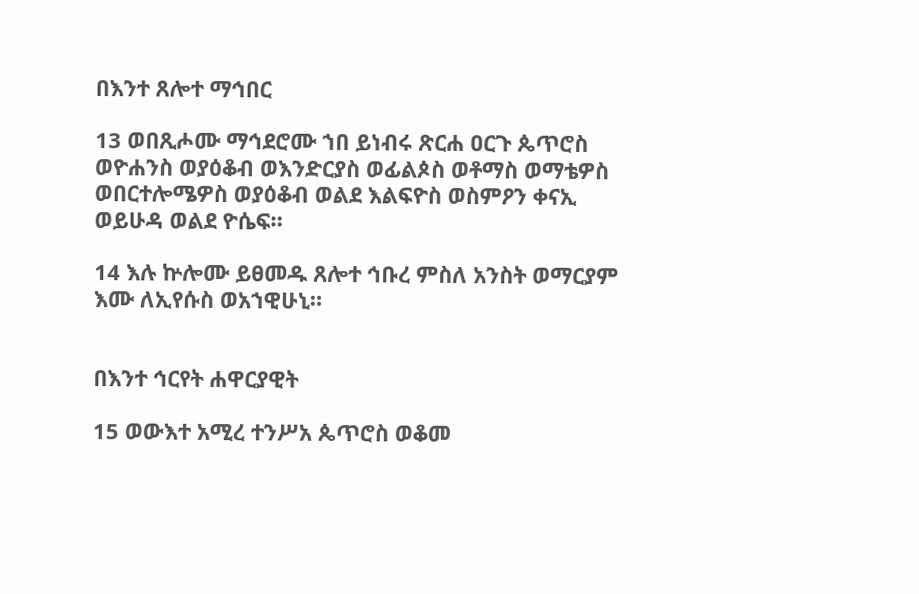በእንተ ጸሎተ ማኅበር

13 ወበጺሖሙ ማኅደሮሙ ኀበ ይነብሩ ጽርሐ ዐርጉ ጴጥሮስ ወዮሐንስ ወያዕቆብ ወእንድርያስ ወፊልጶስ ወቶማስ ወማቴዎስ ወበርተሎሜዎስ ወያዕቆብ ወልደ እልፍዮስ ወስምዖን ቀናኢ ወይሁዳ ወልደ ዮሴፍ።

14 እሉ ኵሎሙ ይፀመዱ ጸሎተ ኅቡረ ምስለ አንስት ወማርያም እሙ ለኢየሱስ ወአኀዊሁኒ።


በእንተ ኅርየት ሐዋርያዊት

15 ወውእተ አሚረ ተንሥአ ጴጥሮስ ወቆመ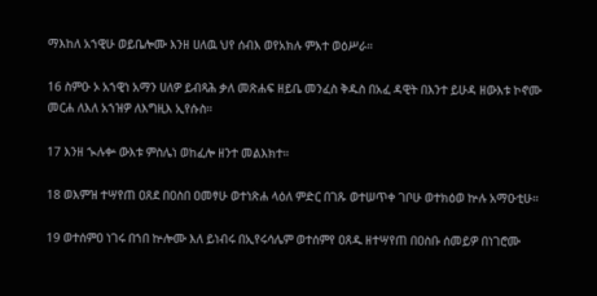ማእከለ አኀዊሁ ወይቤሎሙ እንዘ ሀለዉ ህየ ሰብእ ወየአክሉ ምእተ ወዕሥራ።

16 ስምዑ ኦ አኀዊነ አማን ሀለዎ ይብጻሕ ቃለ መጽሐፍ ዘይቤ መንፈስ ቅዱስ በአፈ ዳዊት በእንተ ይሁዳ ዘውእቱ ኮኖሙ መርሐ ለእለ አኀዝዎ ለእግዚእ ኢየሱስ።

17 እንዘ ኊሉቍ ውእቱ ምስሌነ ወከፈሎ ዘንተ መልእክተ።

18 ወእምዝ ተሣየጠ ዐጸደ በዐስበ ዐመፃሁ ወተነጽሐ ላዕለ ምድር በገጹ ወተሠጥቀ ገቦሁ ወተክዕወ ኵሉ አማዑቲሁ።

19 ወተሰምዐ ነገሩ በኀበ ኵሎሙ እለ ይነብሩ በኢየሩሳሌም ወተሰምየ ዐጸዱ ዘተሣየጠ በዐስቡ ሰመይዎ በነገሮሙ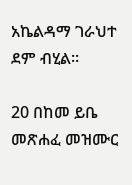አኬልዳማ ገራህተ ደም ብሂል።

20 በከመ ይቤ መጽሐፈ መዝሙር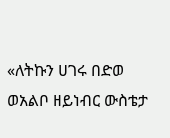«ለትኩን ሀገሩ በድወ ወአልቦ ዘይነብር ውስቴታ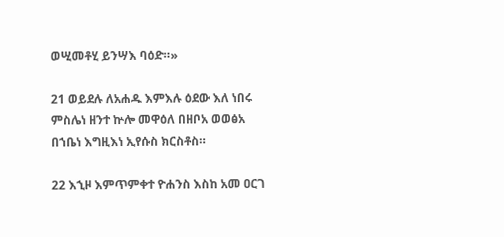ወሢመቶሂ ይንሣእ ባዕድ።»

21 ወይደሉ ለአሐዱ እምእሉ ዕደው እለ ነበሩ ምስሌነ ዘንተ ኵሎ መዋዕለ በዘቦአ ወወፅአ በኀቤነ እግዚእነ ኢየሱስ ክርስቶስ።

22 እኂዞ እምጥምቀተ ዮሐንስ እስከ አመ ዐርገ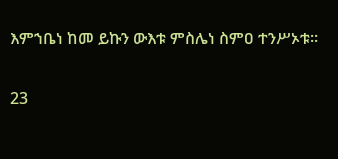እምኀቤነ ከመ ይኩን ውእቱ ምስሌነ ስምዐ ተንሥኦቱ።

23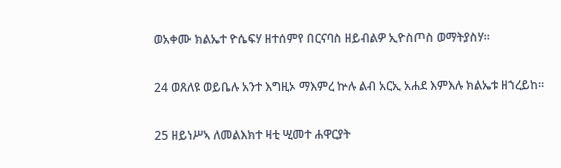ወአቀሙ ክልኤተ ዮሴፍሃ ዘተሰምየ በርናባስ ዘይብልዎ ኢዮስጦስ ወማትያስሃ።

24 ወጸለዩ ወይቤሉ አንተ እግዚኦ ማእምረ ኵሉ ልብ አርኢ አሐደ እምእሉ ክልኤቱ ዘኀረይከ።

25 ዘይነሥኣ ለመልእክተ ዛቲ ሢመተ ሐዋርያት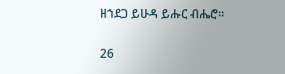ዘኀደጋ ይሁዳ ይሑር ብሔሮ።

26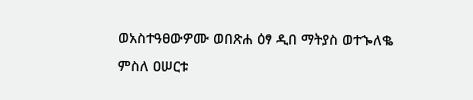ወአስተዓፀውዎሙ ወበጽሐ ዕፃ ዲበ ማትያስ ወተኈለቈ ምስለ ዐሠርቱ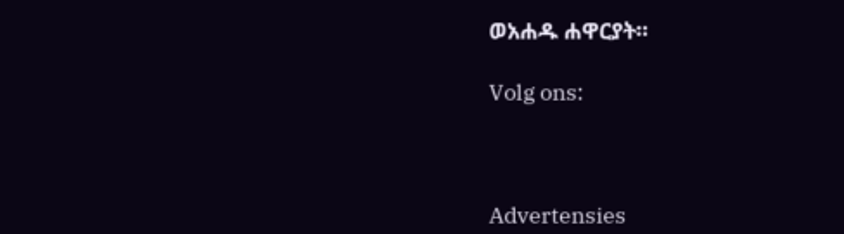ወአሐዱ ሐዋርያት።

Volg ons:



Advertensies